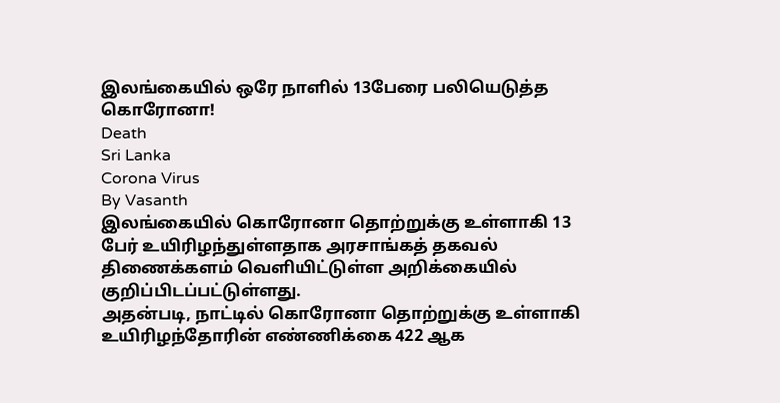இலங்கையில் ஒரே நாளில் 13பேரை பலியெடுத்த கொரோனா!
Death
Sri Lanka
Corona Virus
By Vasanth
இலங்கையில் கொரோனா தொற்றுக்கு உள்ளாகி 13 பேர் உயிரிழந்துள்ளதாக அரசாங்கத் தகவல் திணைக்களம் வெளியிட்டுள்ள அறிக்கையில் குறிப்பிடப்பட்டுள்ளது.
அதன்படி, நாட்டில் கொரோனா தொற்றுக்கு உள்ளாகி உயிரிழந்தோரின் எண்ணிக்கை 422 ஆக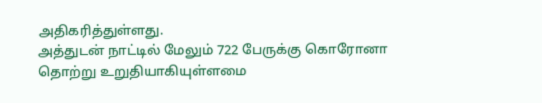அதிகரித்துள்ளது.
அத்துடன் நாட்டில் மேலும் 722 பேருக்கு கொரோனா தொற்று உறுதியாகியுள்ளமை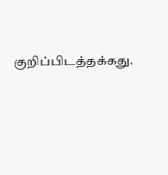குறிப்பிடத்தக்கது.